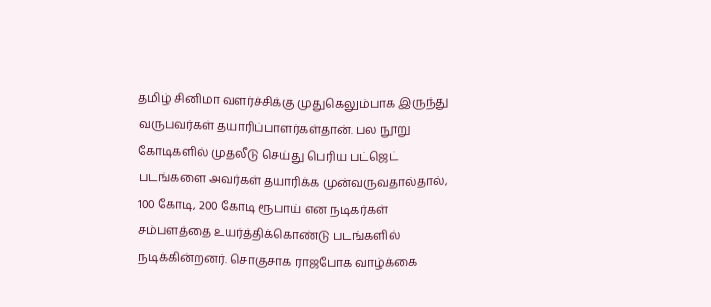தமிழ் சினிமா வளர்ச்சிக்கு முதுகெலும்பாக இருந்து வருபவர்கள் தயாரிப்பாளர்கள்தான். பல நூறு கோடிகளில் முதலீடு செய்து பெரிய பட்ஜெட் படங்களை அவர்கள் தயாரிக்க முன்வருவதால்தால், 100 கோடி, 200 கோடி ரூபாய் என நடிகர்கள் சம்பளத்தை உயர்த்திக்கொண்டு படங்களில் நடிக்கின்றனர். சொகுசாக ராஜபோக வாழ்க்கை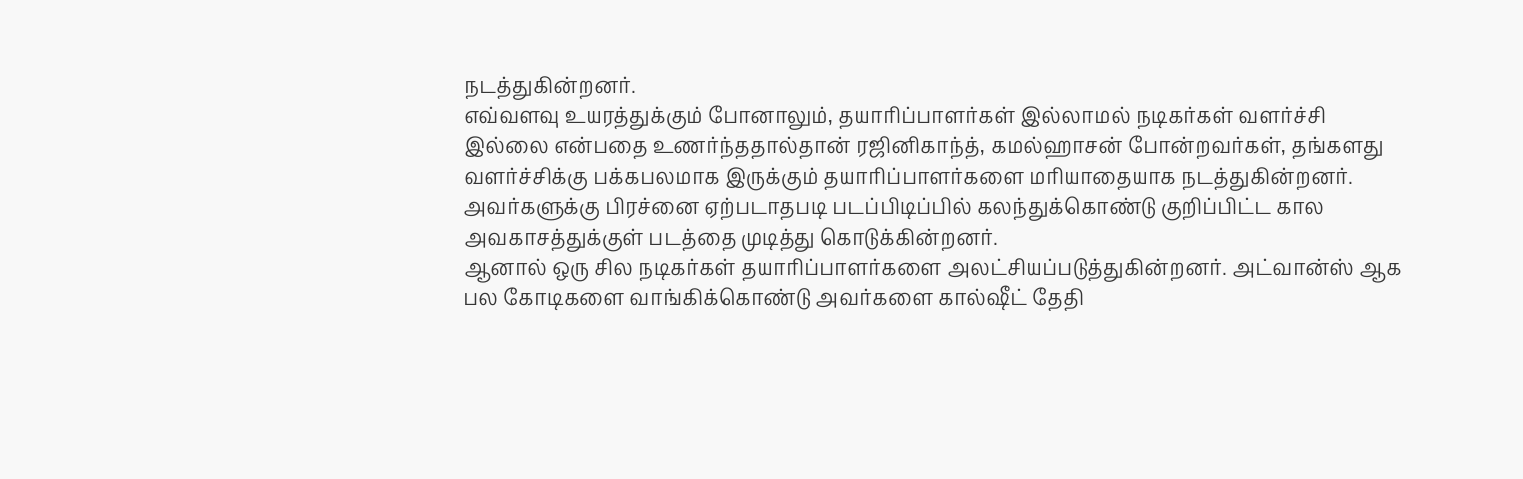நடத்துகின்றனர்.
எவ்வளவு உயரத்துக்கும் போனாலும், தயாரிப்பாளர்கள் இல்லாமல் நடிகர்கள் வளர்ச்சி இல்லை என்பதை உணர்ந்ததால்தான் ரஜினிகாந்த், கமல்ஹாசன் போன்றவர்கள், தங்களது வளர்ச்சிக்கு பக்கபலமாக இருக்கும் தயாரிப்பாளர்களை மரியாதையாக நடத்துகின்றனர். அவர்களுக்கு பிரச்னை ஏற்படாதபடி படப்பிடிப்பில் கலந்துக்கொண்டு குறிப்பிட்ட கால அவகாசத்துக்குள் படத்தை முடித்து கொடுக்கின்றனர்.
ஆனால் ஒரு சில நடிகர்கள் தயாரிப்பாளர்களை அலட்சியப்படுத்துகின்றனர். அட்வான்ஸ் ஆக பல கோடிகளை வாங்கிக்கொண்டு அவர்களை கால்ஷீட் தேதி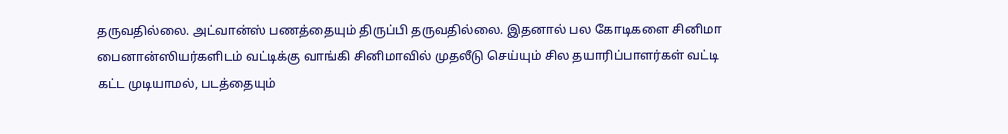தருவதில்லை. அட்வான்ஸ் பணத்தையும் திருப்பி தருவதில்லை. இதனால் பல கோடிகளை சினிமா பைனான்ஸியர்களிடம் வட்டிக்கு வாங்கி சினிமாவில் முதலீடு செய்யும் சில தயாரிப்பாளர்கள் வட்டி கட்ட முடியாமல், படத்தையும்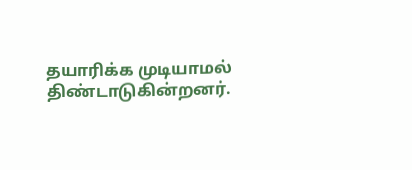தயாரிக்க முடியாமல் திண்டாடுகின்றனர்.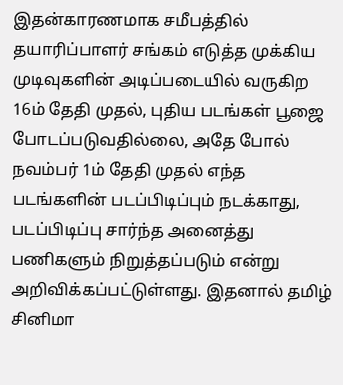இதன்காரணமாக சமீபத்தில் தயாரிப்பாளர் சங்கம் எடுத்த முக்கிய முடிவுகளின் அடிப்படையில் வருகிற 16ம் தேதி முதல், புதிய படங்கள் பூஜை போடப்படுவதில்லை, அதே போல் நவம்பர் 1ம் தேதி முதல் எந்த படங்களின் படப்பிடிப்பும் நடக்காது, படப்பிடிப்பு சார்ந்த அனைத்து பணிகளும் நிறுத்தப்படும் என்று அறிவிக்கப்பட்டுள்ளது. இதனால் தமிழ் சினிமா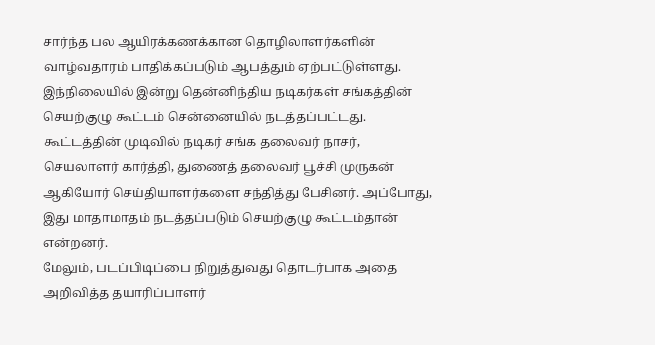சார்ந்த பல ஆயிரக்கணக்கான தொழிலாளர்களின் வாழ்வதாரம் பாதிக்கப்படும் ஆபத்தும் ஏற்பட்டுள்ளது.
இந்நிலையில் இன்று தென்னிந்திய நடிகர்கள் சங்கத்தின் செயற்குழு கூட்டம் சென்னையில் நடத்தப்பட்டது. கூட்டத்தின் முடிவில் நடிகர் சங்க தலைவர் நாசர், செயலாளர் கார்த்தி, துணைத் தலைவர் பூச்சி முருகன் ஆகியோர் செய்தியாளர்களை சந்தித்து பேசினர். அப்போது, இது மாதாமாதம் நடத்தப்படும் செயற்குழு கூட்டம்தான் என்றனர்.
மேலும், படப்பிடிப்பை நிறுத்துவது தொடர்பாக அதை அறிவித்த தயாரிப்பாளர்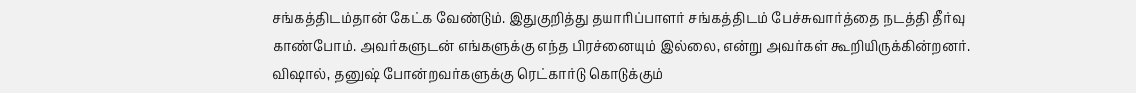சங்கத்திடம்தான் கேட்க வேண்டும். இதுகுறித்து தயாரிப்பாளர் சங்கத்திடம் பேச்சுவார்த்தை நடத்தி தீர்வு காண்போம். அவர்களுடன் எங்களுக்கு எந்த பிரச்னையும் இல்லை, என்று அவர்கள் கூறியிருக்கின்றனர். விஷால், தனுஷ் போன்றவர்களுக்கு ரெட்கார்டு கொடுக்கும்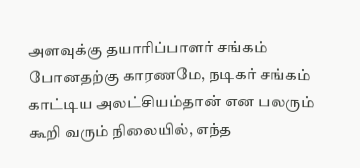அளவுக்கு தயாரிப்பாளர் சங்கம் போனதற்கு காரணமே, நடிகர் சங்கம் காட்டிய அலட்சியம்தான் என பலரும் கூறி வரும் நிலையில், எந்த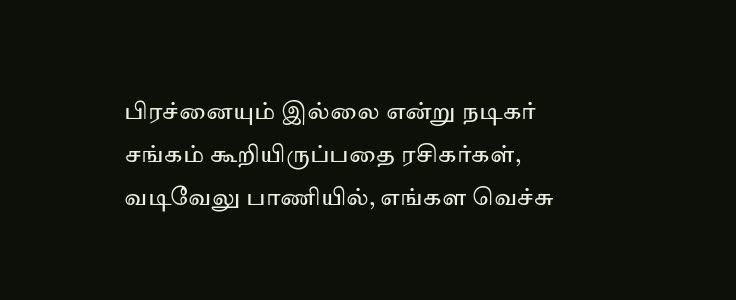பிரச்னையும் இல்லை என்று நடிகர் சங்கம் கூறியிருப்பதை ரசிகர்கள், வடிவேலு பாணியில், எங்கள வெச்சு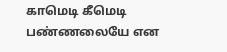காமெடி கீமெடி பண்ணலையே என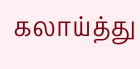கலாய்த்து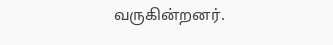வருகின்றனர்.